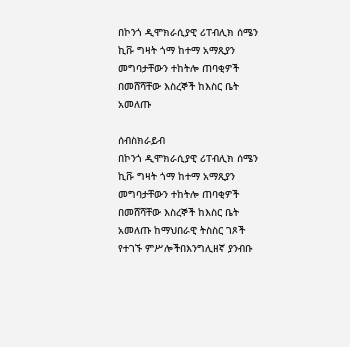በኮንጎ ዲሞክራሲያዊ ሪፐብሊክ ሰሜን ኪቩ ግዛት ጎማ ከተማ አማጺያን መግባታቸውን ተከትሎ ጠባቂዎች በመሸሻቸው እስረኞች ከእስር ቤት አመለጡ

ሰብስክራይብ
በኮንጎ ዲሞክራሲያዊ ሪፐብሊክ ሰሜን ኪቩ ግዛት ጎማ ከተማ አማጺያን መግባታቸውን ተከትሎ ጠባቂዎች በመሸሻቸው እስረኞች ከእስር ቤት አመለጡ ከማህበራዊ ትስስር ገጾች የተገኙ ምሥሎችበእንግሊዘኛ ያንብቡ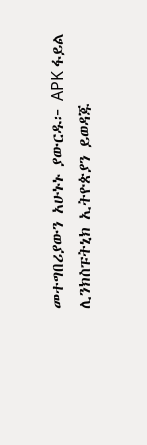መተግበሪያውን አሁኑኑ ያውርዱ፦ APK ፋይል ሊንክስፑትኒክ ኢትዮጵያን ይወዳጁ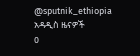@sputnik_ethiopia
አዳዲስ ዜናዎች
0